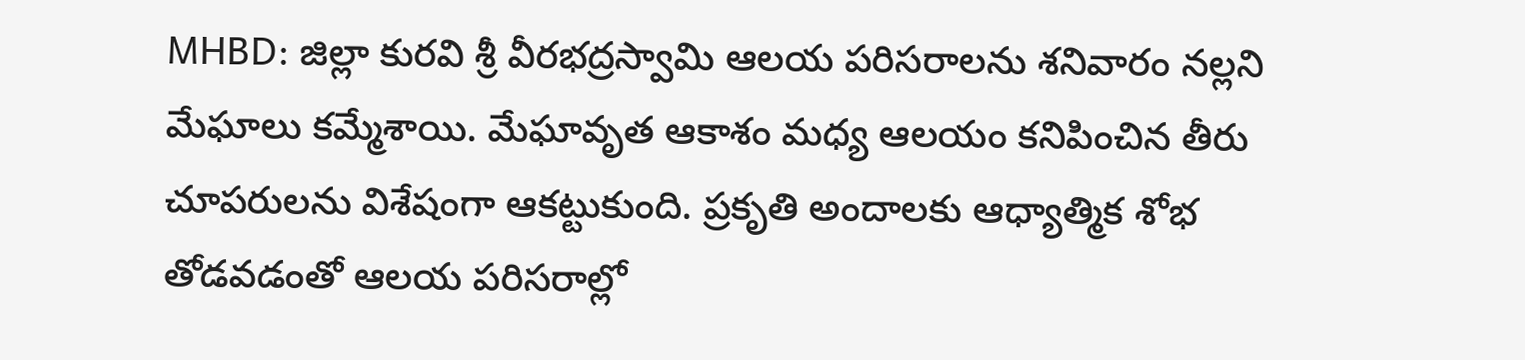MHBD: జిల్లా కురవి శ్రీ వీరభద్రస్వామి ఆలయ పరిసరాలను శనివారం నల్లని మేఘాలు కమ్మేశాయి. మేఘావృత ఆకాశం మధ్య ఆలయం కనిపించిన తీరు చూపరులను విశేషంగా ఆకట్టుకుంది. ప్రకృతి అందాలకు ఆధ్యాత్మిక శోభ తోడవడంతో ఆలయ పరిసరాల్లో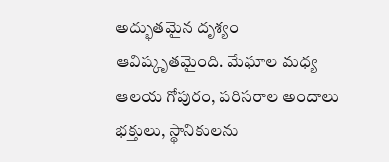అద్భుతమైన దృశ్యం ఆవిష్కృతమైంది. మేఘాల మధ్య ఆలయ గోపురం, పరిసరాల అందాలు భక్తులు, స్థానికులను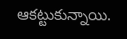ఆకట్టుకున్నాయి.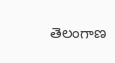తెలంగాణ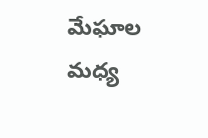మేఘాల మధ్య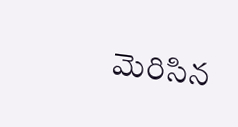మెరిసిన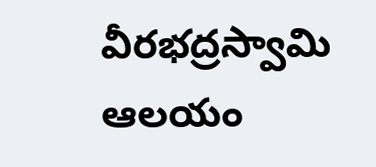వీరభద్రస్వామి ఆలయం